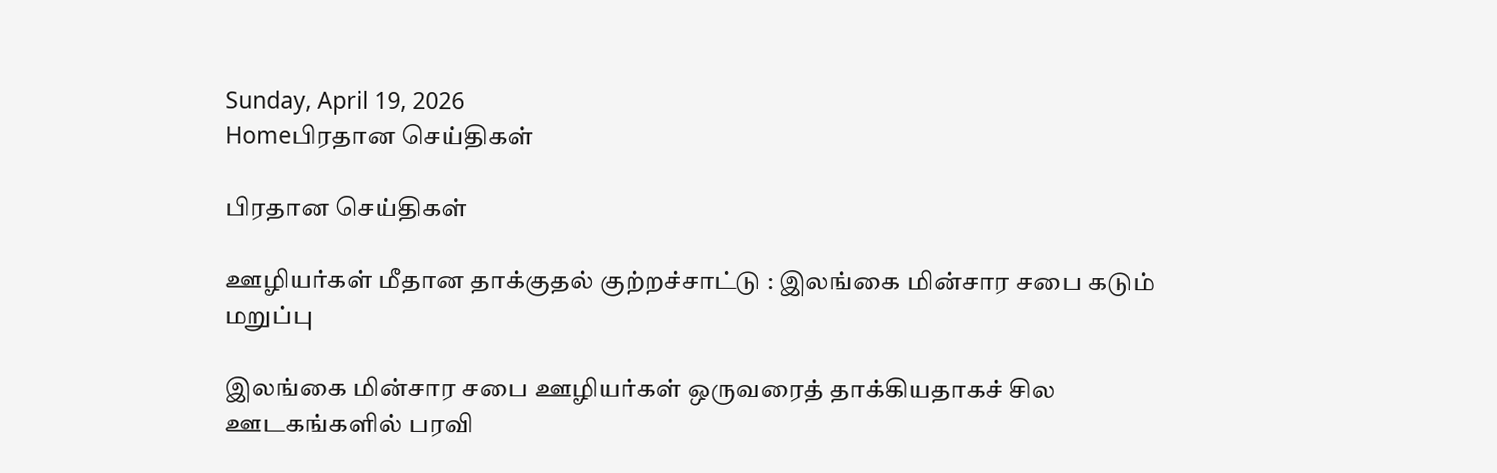Sunday, April 19, 2026
Homeபிரதான செய்திகள்

பிரதான செய்திகள்

ஊழியர்கள் மீதான தாக்குதல் குற்றச்சாட்டு : இலங்கை மின்சார சபை கடும் மறுப்பு

இலங்கை மின்சார சபை ஊழியர்கள் ஒருவரைத் தாக்கியதாகச் சில ஊடகங்களில் பரவி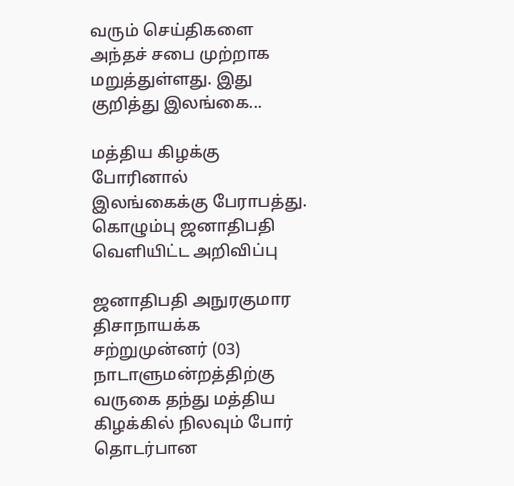வரும் செய்திகளை அந்தச் சபை முற்றாக மறுத்துள்ளது. இது குறித்து இலங்கை...

மத்திய கிழக்கு போரினால் இலங்கைக்கு பேராபத்து. கொழும்பு ஜனாதிபதி வெளியிட்ட அறிவிப்பு

ஜனாதிபதி அநுரகுமார திசாநாயக்க சற்றுமுன்னர் (03) நாடாளுமன்றத்திற்கு வருகை தந்து மத்திய கிழக்கில் நிலவும் போர் தொடர்பான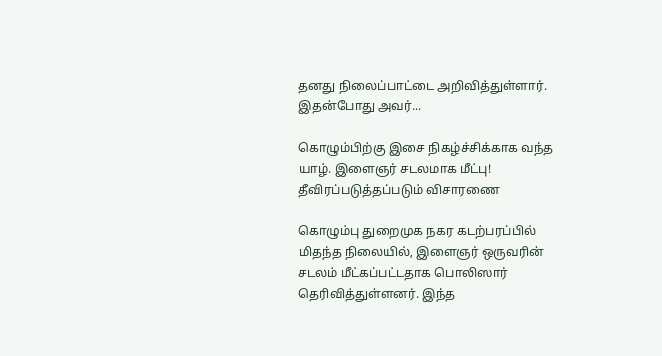தனது நிலைப்பாட்டை அறிவித்துள்ளார். இதன்போது அவர்...

கொழும்பிற்கு இசை நிகழ்ச்சிக்காக வந்த யாழ். இளைஞர் சடலமாக மீட்பு! தீவிரப்படுத்தப்படும் விசாரணை

கொழும்பு துறைமுக நகர கடற்பரப்பில் மிதந்த நிலையில், இளைஞர் ஒருவரின் சடலம் மீட்கப்பட்டதாக பொலிஸார் தெரிவித்துள்ளனர். இந்த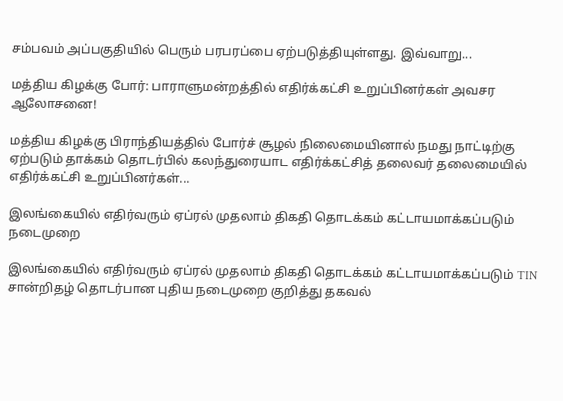சம்பவம் அப்பகுதியில் பெரும் பரபரப்பை ஏற்படுத்தியுள்ளது. இவ்வாறு...

மத்திய கிழக்கு போர்: பாராளுமன்றத்தில் எதிர்க்கட்சி உறுப்பினர்கள் அவசர ஆலோசனை!

மத்திய கிழக்கு பிராந்தியத்தில் போர்ச் சூழல் நிலைமையினால் நமது நாட்டிற்கு ஏற்படும் தாக்கம் தொடர்பில் கலந்துரையாட எதிர்க்கட்சித் தலைவர் தலைமையில் எதிர்க்கட்சி உறுப்பினர்கள்...

இலங்கையில் எதிர்வரும் ஏப்ரல் முதலாம் திகதி தொடக்கம் கட்டாயமாக்கப்படும் நடைமுறை

இலங்கையில் எதிர்வரும் ஏப்ரல் முதலாம் திகதி தொடக்கம் கட்டாயமாக்கப்படும் TIN சான்றிதழ் தொடர்பான புதிய நடைமுறை குறித்து தகவல்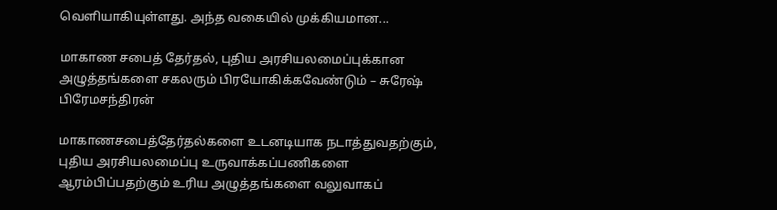வெளியாகியுள்ளது. அந்த வகையில் முக்கியமான...

மாகாண சபைத் தேர்தல், புதிய அரசியலமைப்புக்கான அழுத்தங்களை சகலரும் பிரயோகிக்கவேண்டும் – சுரேஷ் பிரேமசந்திரன்

மாகாணசபைத்தேர்தல்களை உடனடியாக நடாத்துவதற்கும், புதிய அரசியலமைப்பு உருவாக்கப்பணிகளை ஆரம்பிப்பதற்கும் உரிய அழுத்தங்களை வலுவாகப்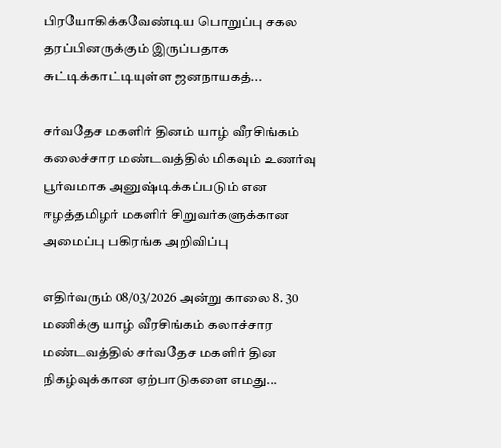பிரயோகிக்கவேண்டிய பொறுப்பு சகல தரப்பினருக்கும் இருப்பதாக சுட்டிக்காட்டியுள்ள ஜனநாயகத்...

சர்வதேச மகளிர் தினம் யாழ் வீரசிங்கம் கலைச்சார மண்டவத்தில் மிகவும் உணர்வு பூர்வமாக அனுஷ்டிக்கப்படும் என ஈழத்தமிழர் மகளிர் சிறுவர்களுக்கான அமைப்பு பகிரங்க அறிவிப்பு

எதிர்வரும் 08/03/2026 அன்று காலை 8. 30 மணிக்கு யாழ் வீரசிங்கம் கலாச்சார மண்டவத்தில் சர்வதேச மகளிர் தின நிகழ்வுக்கான ஏற்பாடுகளை எமது...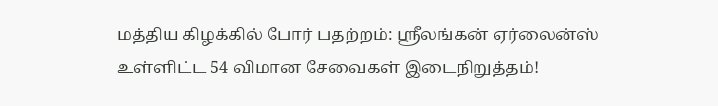மத்திய கிழக்கில் போர் பதற்றம்: ஸ்ரீலங்கன் ஏர்லைன்ஸ் உள்ளிட்ட 54 விமான சேவைகள் இடைநிறுத்தம்!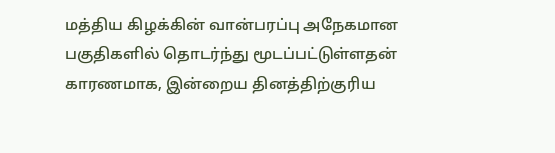மத்திய கிழக்கின் வான்பரப்பு அநேகமான பகுதிகளில் தொடர்ந்து மூடப்பட்டுள்ளதன் காரணமாக, இன்றைய தினத்திற்குரிய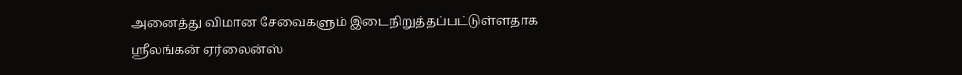அனைத்து விமான சேவைகளும் இடைநிறுத்தப்பட்டுள்ளதாக ஸ்ரீலங்கன் ஏர்லைன்ஸ்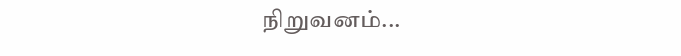நிறுவனம்...